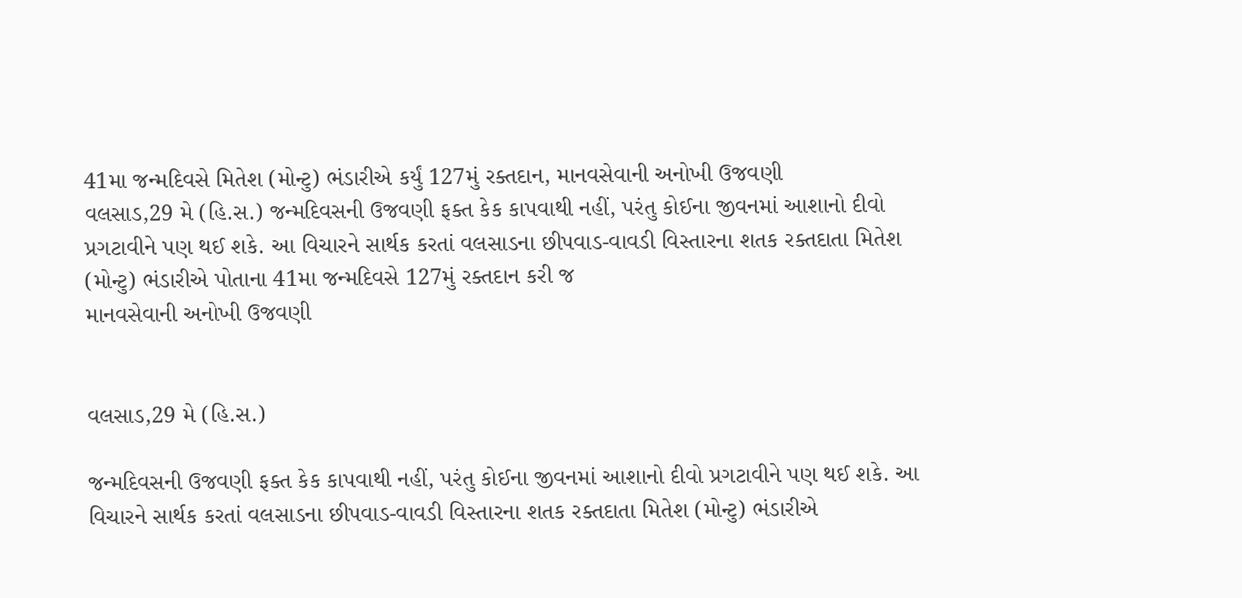41મા જન્મદિવસે મિતેશ (મોન્ટુ) ભંડારીએ કર્યું 127મું રક્તદાન, માનવસેવાની અનોખી ઉજવણી
વલસાડ,29 મે (હિ.સ.) જન્મદિવસની ઉજવણી ફક્ત કેક કાપવાથી નહીં, પરંતુ કોઈના જીવનમાં આશાનો દીવો પ્રગટાવીને પણ થઈ શકે. આ વિચારને સાર્થક કરતાં વલસાડના છીપવાડ-વાવડી વિસ્તારના શતક રક્તદાતા મિતેશ (મોન્ટુ) ભંડારીએ પોતાના 41મા જન્મદિવસે 127મું રક્તદાન કરી જ
માનવસેવાની અનોખી ઉજવણી


વલસાડ,29 મે (હિ.સ.)

જન્મદિવસની ઉજવણી ફક્ત કેક કાપવાથી નહીં, પરંતુ કોઈના જીવનમાં આશાનો દીવો પ્રગટાવીને પણ થઈ શકે. આ વિચારને સાર્થક કરતાં વલસાડના છીપવાડ-વાવડી વિસ્તારના શતક રક્તદાતા મિતેશ (મોન્ટુ) ભંડારીએ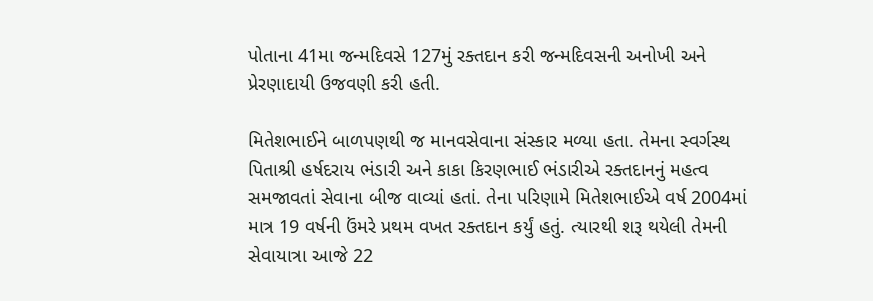પોતાના 41મા જન્મદિવસે 127મું રક્તદાન કરી જન્મદિવસની અનોખી અને પ્રેરણાદાયી ઉજવણી કરી હતી.

મિતેશભાઈને બાળપણથી જ માનવસેવાના સંસ્કાર મળ્યા હતા. તેમના સ્વર્ગસ્થ પિતાશ્રી હર્ષદરાય ભંડારી અને કાકા કિરણભાઈ ભંડારીએ રક્તદાનનું મહત્વ સમજાવતાં સેવાના બીજ વાવ્યાં હતાં. તેના પરિણામે મિતેશભાઈએ વર્ષ 2004માં માત્ર 19 વર્ષની ઉંમરે પ્રથમ વખત રક્તદાન કર્યું હતું. ત્યારથી શરૂ થયેલી તેમની સેવાયાત્રા આજે 22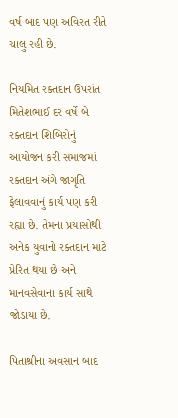વર્ષ બાદ પણ અવિરત રીતે ચાલુ રહી છે.

નિયમિત રક્તદાન ઉપરાંત મિતેશભાઈ દર વર્ષે બે રક્તદાન શિબિરોનું આયોજન કરી સમાજમાં રક્તદાન અંગે જાગૃતિ ફેલાવવાનું કાર્ય પણ કરી રહ્યા છે. તેમના પ્રયાસોથી અનેક યુવાનો રક્તદાન માટે પ્રેરિત થયા છે અને માનવસેવાના કાર્ય સાથે જોડાયા છે.

પિતાશ્રીના અવસાન બાદ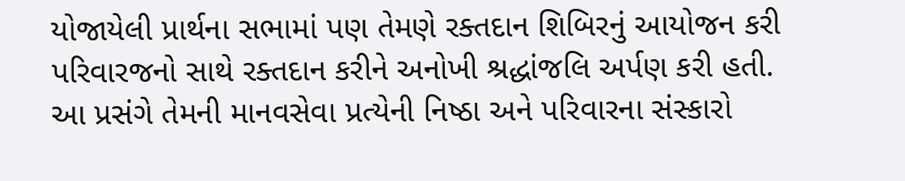યોજાયેલી પ્રાર્થના સભામાં પણ તેમણે રક્તદાન શિબિરનું આયોજન કરી પરિવારજનો સાથે રક્તદાન કરીને અનોખી શ્રદ્ધાંજલિ અર્પણ કરી હતી. આ પ્રસંગે તેમની માનવસેવા પ્રત્યેની નિષ્ઠા અને પરિવારના સંસ્કારો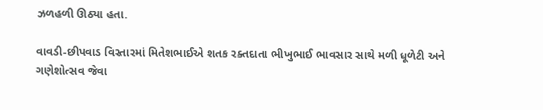ઝળહળી ઊઠ્યા હતા.

વાવડી-છીપવાડ વિસ્તારમાં મિતેશભાઈએ શતક રક્તદાતા ભીખુભાઈ ભાવસાર સાથે મળી ધૂળેટી અને ગણેશોત્સવ જેવા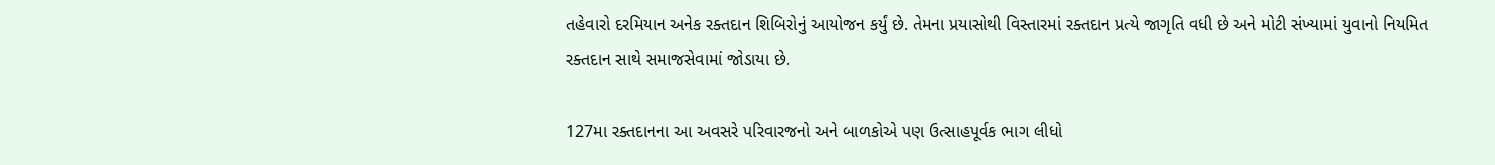તહેવારો દરમિયાન અનેક રક્તદાન શિબિરોનું આયોજન કર્યું છે. તેમના પ્રયાસોથી વિસ્તારમાં રક્તદાન પ્રત્યે જાગૃતિ વધી છે અને મોટી સંખ્યામાં યુવાનો નિયમિત રક્તદાન સાથે સમાજસેવામાં જોડાયા છે.

127મા રક્તદાનના આ અવસરે પરિવારજનો અને બાળકોએ પણ ઉત્સાહપૂર્વક ભાગ લીધો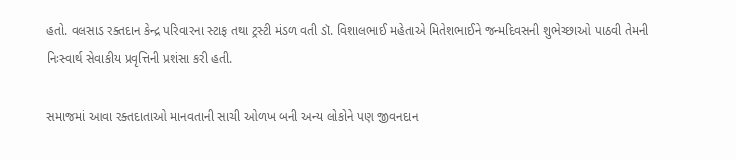હતો. વલસાડ રક્તદાન કેન્દ્ર પરિવારના સ્ટાફ તથા ટ્રસ્ટી મંડળ વતી ડૉ. વિશાલભાઈ મહેતાએ મિતેશભાઈને જન્મદિવસની શુભેચ્છાઓ પાઠવી તેમની નિઃસ્વાર્થ સેવાકીય પ્રવૃત્તિની પ્રશંસા કરી હતી.

સમાજમાં આવા રક્તદાતાઓ માનવતાની સાચી ઓળખ બની અન્ય લોકોને પણ જીવનદાન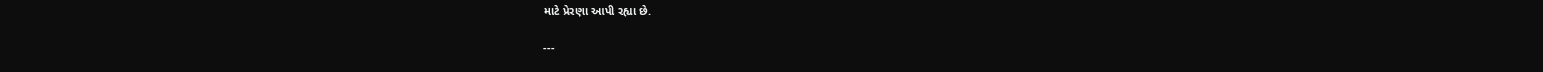માટે પ્રેરણા આપી રહ્યા છે.

---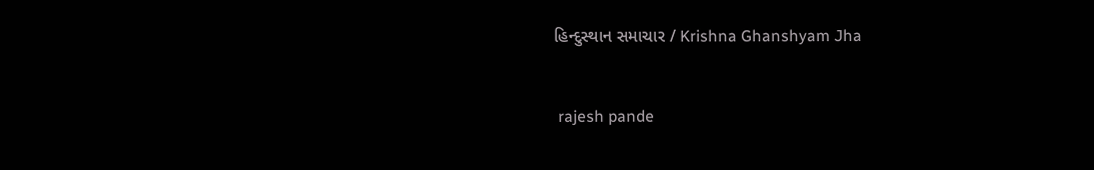હિન્દુસ્થાન સમાચાર / Krishna Ghanshyam Jha


 rajesh pande